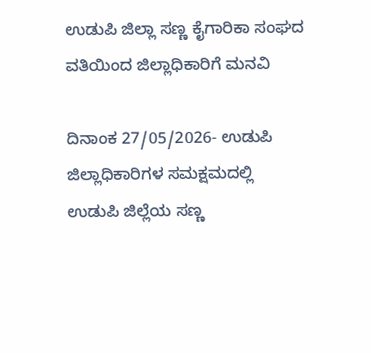ಉಡುಪಿ ಜಿಲ್ಲಾ ಸಣ್ಣ ಕೈಗಾರಿಕಾ ಸಂಘದ ವತಿಯಿಂದ ಜಿಲ್ಲಾಧಿಕಾರಿಗೆ ಮನವಿ

ದಿನಾಂಕ 27/05/2026- ಉಡುಪಿ ಜಿಲ್ಲಾಧಿಕಾರಿಗಳ ಸಮಕ್ಷಮದಲ್ಲಿ ಉಡುಪಿ ಜಿಲ್ಲೆಯ ಸಣ್ಣ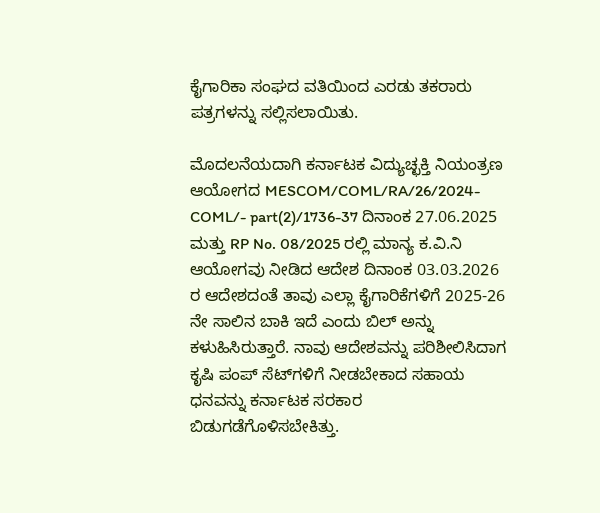ಕೈಗಾರಿಕಾ ಸಂಘದ ವತಿಯಿಂದ ಎರಡು ತಕರಾರು ಪತ್ರಗಳನ್ನು ಸಲ್ಲಿಸಲಾಯಿತು.

ಮೊದಲನೆಯದಾಗಿ ಕರ್ನಾಟಕ ವಿದ್ಯುಚ್ಛಕ್ತಿ ನಿಯಂತ್ರಣ ಆಯೋಗದ MESCOM/COML/RA/26/2024-COML/- part(2)/1736-37 ದಿನಾಂಕ 27.06.2025 ಮತ್ತು RP No. 08/2025 ರಲ್ಲಿ ಮಾನ್ಯ ಕ.ವಿ.ನಿ ಆಯೋಗವು ನೀಡಿದ ಆದೇಶ ದಿನಾಂಕ 03.03.2026 ರ ಆದೇಶದಂತೆ ತಾವು ಎಲ್ಲಾ ಕೈಗಾರಿಕೆಗಳಿಗೆ 2025-26 ನೇ ಸಾಲಿನ ಬಾಕಿ ಇದೆ ಎಂದು ಬಿಲ್‌ ಅನ್ನು ಕಳುಹಿಸಿರುತ್ತಾರೆ. ನಾವು ಆದೇಶವನ್ನು ಪರಿಶೀಲಿಸಿದಾಗ ಕೃಷಿ ಪಂಪ್‌ ಸೆಟ್‌ಗಳಿಗೆ ನೀಡಬೇಕಾದ ಸಹಾಯ ಧನವನ್ನು ಕರ್ನಾಟಕ ಸರಕಾರ ಬಿಡುಗಡೆಗೊಳಿಸಬೇಕಿತ್ತು.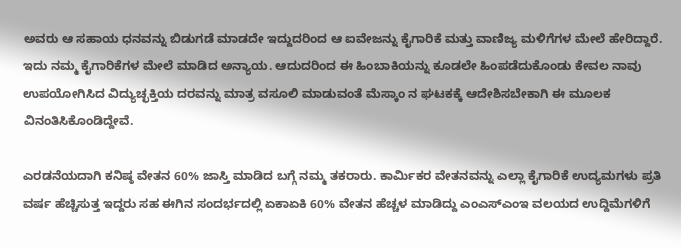ಅವರು ಆ ಸಹಾಯ ಧನವನ್ನು ಬಿಡುಗಡೆ ಮಾಡದೇ ಇದ್ದುದರಿಂದ ಆ ಐವೇಜನ್ನು ಕೈಗಾರಿಕೆ ಮತ್ತು ವಾಣಿಜ್ಯ ಮಳಿಗೆಗಳ ಮೇಲೆ ಹೇರಿದ್ದಾರೆ. ಇದು ನಮ್ಮ ಕೈಗಾರಿಕೆಗಳ ಮೇಲೆ ಮಾಡಿದ ಅನ್ಯಾಯ. ಆದುದರಿಂದ ಈ ಹಿಂಬಾಕಿಯನ್ನು ಕೂಡಲೇ ಹಿಂಪಡೆದುಕೊಂಡು ಕೇವಲ ನಾವು ಉಪಯೋಗಿಸಿದ ವಿದ್ಯುಚ್ಛಕ್ತಿಯ ದರವನ್ನು ಮಾತ್ರ ವಸೂಲಿ ಮಾಡುವಂತೆ ಮೆಸ್ಕಾಂ ನ ಘಟಕಕ್ಕೆ ಆದೇಶಿಸಬೇಕಾಗಿ ಈ ಮೂಲಕ ವಿನಂತಿಸಿಕೊಂಡಿದ್ದೇವೆ.

ಎರಡನೆಯದಾಗಿ ಕನಿಷ್ಠ ವೇತನ 60% ಜಾಸ್ತಿ ಮಾಡಿದ ಬಗ್ಗೆ ನಮ್ಮ ತಕರಾರು. ಕಾರ್ಮಿಕರ ವೇತನವನ್ನು ಎಲ್ಲಾ ಕೈಗಾರಿಕೆ ಉದ್ಯಮಗಳು ಪ್ರತಿ ವರ್ಷ ಹೆಚ್ಚಿಸುತ್ತ ಇದ್ದರು ಸಹ ಈಗಿನ ಸಂದರ್ಭದಲ್ಲಿ ಏಕಾಏಕಿ 60% ವೇತನ ಹೆಚ್ಚಳ ಮಾಡಿದ್ದು ಎಂಎಸ್ಎಂಇ ವಲಯದ ಉದ್ದಿಮೆಗಳಿಗೆ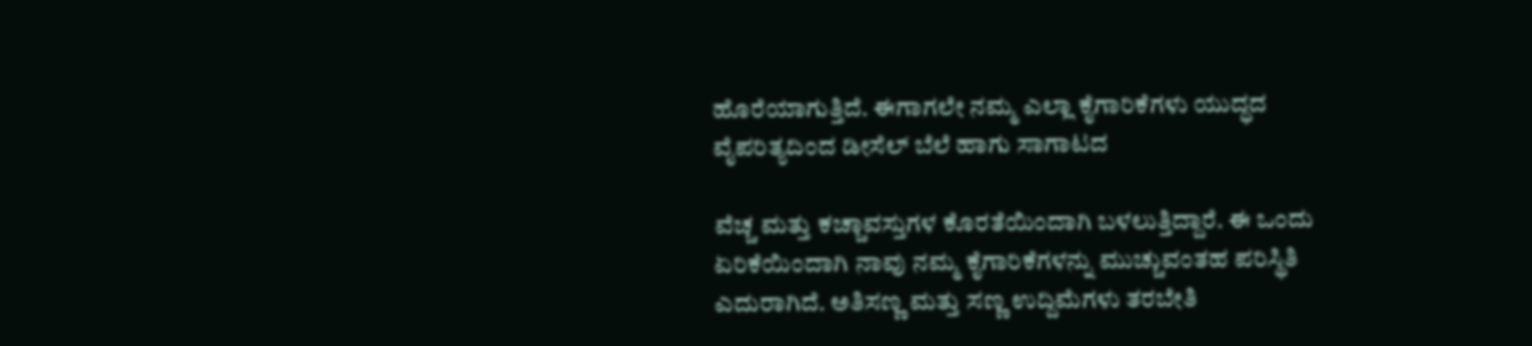ಹೊರೆಯಾಗುತ್ತಿದೆ. ಈಗಾಗಲೇ ನಮ್ಮ ಎಲ್ಲಾ ಕೈಗಾರಿಕೆಗಳು ಯುದ್ಧದ ವೈಪರಿತ್ಯದಿಂದ ಡೀಸೆಲ್ ಬೆಲೆ ಹಾಗು ಸಾಗಾಟದ

ವೆಚ್ಚ ಮತ್ತು ಕಚ್ಚಾವಸ್ತುಗಳ ಕೊರತೆಯಿಂದಾಗಿ ಬಳಲುತ್ತಿದ್ದಾರೆ. ಈ ಒಂದು ಏರಿಕೆಯಿಂದಾಗಿ ನಾವು ನಮ್ಮ ಕೈಗಾರಿಕೆಗಳನ್ನು ಮುಚ್ಚುವಂತಹ ಪರಿಸ್ಥಿತಿ ಎದುರಾಗಿದೆ. ಅತಿಸಣ್ಣ ಮತ್ತು ಸಣ್ಣ ಉದ್ದಿಮೆಗಳು ತರಬೇತಿ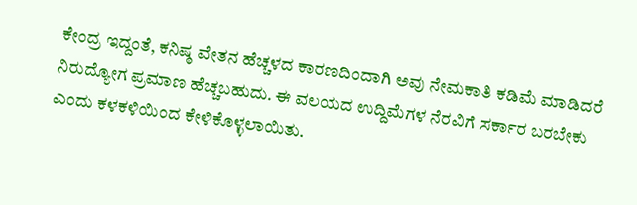ಕೇಂದ್ರ ಇದ್ದಂತೆ, ಕನಿಷ್ಠ ವೇತನ ಹೆಚ್ಚಳದ ಕಾರಣದಿಂದಾಗಿ ಅವು ನೇಮಕಾತಿ ಕಡಿಮೆ ಮಾಡಿದರೆ ನಿರುದ್ಯೋಗ ಪ್ರಮಾಣ ಹೆಚ್ಚಬಹುದು. ಈ ವಲಯದ ಉದ್ದಿಮೆಗಳ ನೆರವಿಗೆ ಸರ್ಕಾರ ಬರಬೇಕು ಎಂದು ಕಳಕಳಿಯಿಂದ ಕೇಳಿಕೊಳ್ಳಲಾಯಿತು.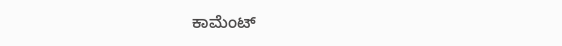ಕಾಮೆಂಟ್‌‌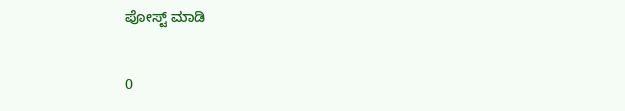ಪೋಸ್ಟ್‌ ಮಾಡಿ

0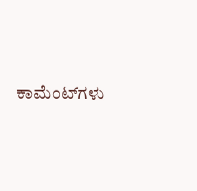ಕಾಮೆಂಟ್‌ಗಳು